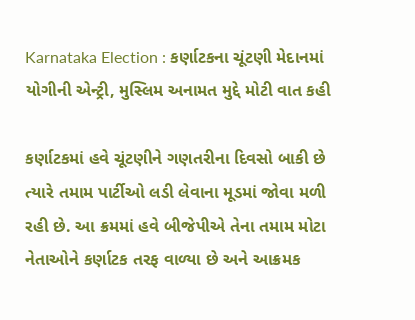Karnataka Election : કર્ણાટકના ચૂંટણી મેદાનમાં યોગીની એન્ટ્રી, મુસ્લિમ અનામત મુદ્દે મોટી વાત કહી

કર્ણાટકમાં હવે ચૂંટણીને ગણતરીના દિવસો બાકી છે ત્યારે તમામ પાર્ટીઓ લડી લેવાના મૂડમાં જોવા મળી રહી છે. આ ક્રમમાં હવે બીજેપીએ તેના તમામ મોટા નેતાઓને કર્ણાટક તરફ વાળ્યા છે અને આક્રમક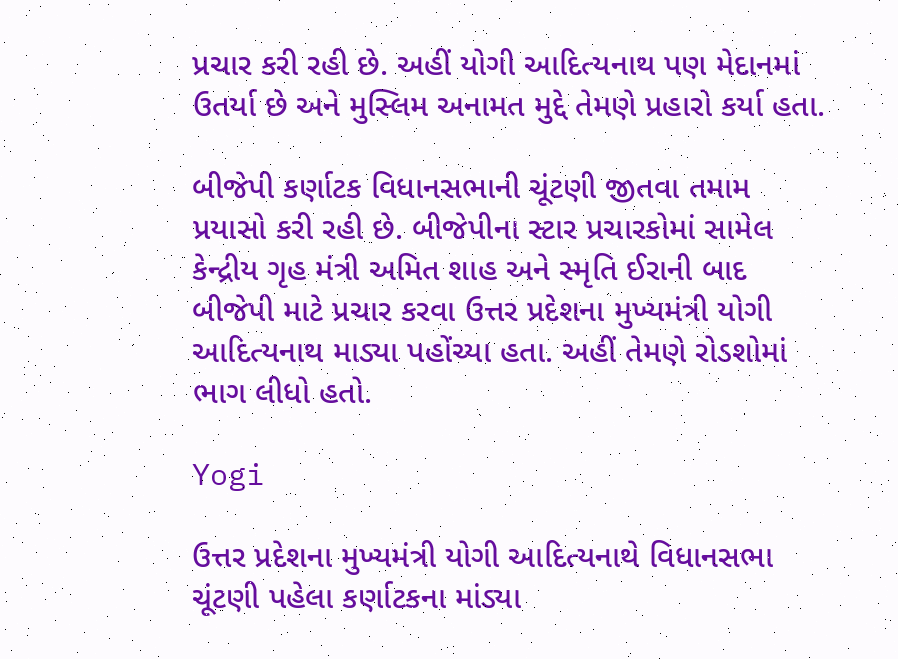પ્રચાર કરી રહી છે. અહીં યોગી આદિત્યનાથ પણ મેદાનમાં ઉતર્યા છે અને મુસ્લિમ અનામત મુદ્દે તેમણે પ્રહારો કર્યા હતા.

બીજેપી કર્ણાટક વિધાનસભાની ચૂંટણી જીતવા તમામ પ્રયાસો કરી રહી છે. બીજેપીના સ્ટાર પ્રચારકોમાં સામેલ કેન્દ્રીય ગૃહ મંત્રી અમિત શાહ અને સ્મૃતિ ઈરાની બાદ બીજેપી માટે પ્રચાર કરવા ઉત્તર પ્રદેશના મુખ્યમંત્રી યોગી આદિત્યનાથ માડ્યા પહોંચ્યા હતા. અહીં તેમણે રોડશોમાં ભાગ લીધો હતો.

Yogi

ઉત્તર પ્રદેશના મુખ્યમંત્રી યોગી આદિત્યનાથે વિધાનસભા ચૂંટણી પહેલા કર્ણાટકના માંડ્યા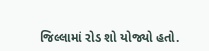જિલ્લામાં રોડ શો યોજ્યો હતો.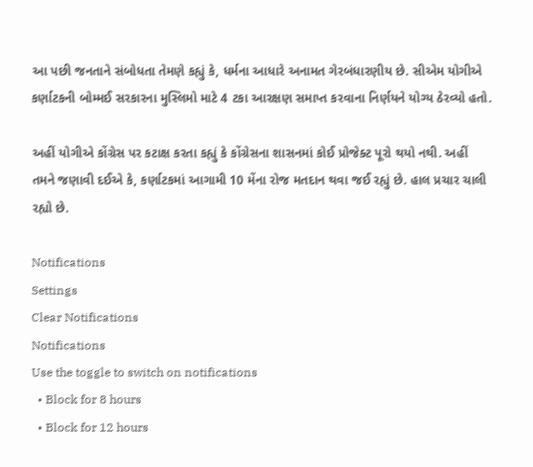આ પછી જનતાને સંબોધતા તેમણે કહ્યું કે, ધર્મના આધારે અનામત ગેરબંધારણીય છે. સીએમ યોગીએ કર્ણાટકની બોમ્મઈ સરકારના મુસ્લિમો માટે 4 ટકા આરક્ષણ સમાપ્ત કરવાના નિર્ણયને યોગ્ય ઠેરવ્યો હતો.

અહીં યોગીએ કોંગ્રેસ પર કટાક્ષ કરતા કહ્યું કે કોંગ્રેસના શાસનમાં કોઈ પ્રોજેક્ટ પૂરો થયો નથી. અહીં તમને જણાવી દઈએ કે, કર્ણાટકમાં આગામી 10 મેંના રોજ મતદાન થવા જઈ રહ્યું છે. હાલ પ્રચાર ચાલી રહ્યો છે.

Notifications
Settings
Clear Notifications
Notifications
Use the toggle to switch on notifications
  • Block for 8 hours
  • Block for 12 hours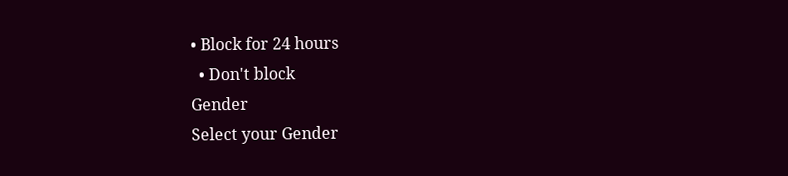• Block for 24 hours
  • Don't block
Gender
Select your Gender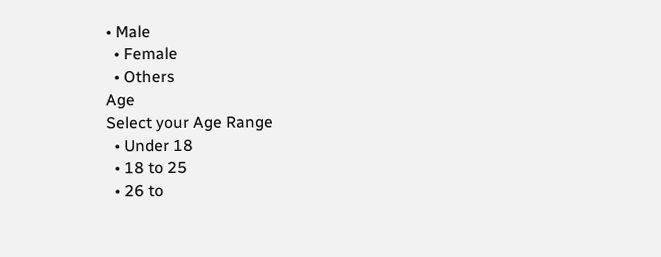• Male
  • Female
  • Others
Age
Select your Age Range
  • Under 18
  • 18 to 25
  • 26 to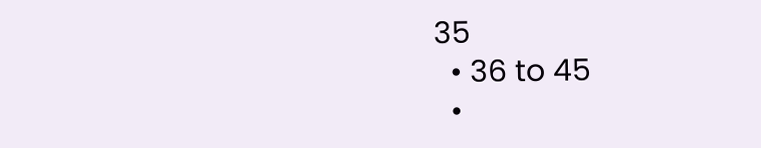35
  • 36 to 45
  •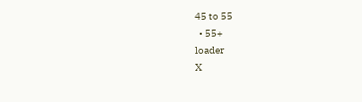45 to 55
  • 55+
loader
X